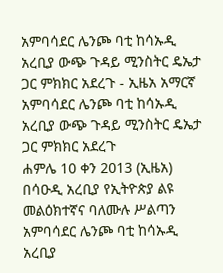አምባሳደር ሌንጮ ባቲ ከሳኡዲ አረቢያ ውጭ ጉዳይ ሚንስትር ዴኤታ ጋር ምክክር አደረጉ - ኢዜአ አማርኛ
አምባሳደር ሌንጮ ባቲ ከሳኡዲ አረቢያ ውጭ ጉዳይ ሚንስትር ዴኤታ ጋር ምክክር አደረጉ
ሐምሌ 10 ቀን 2013 (ኢዜአ) በሳዑዲ አረቢያ የኢትዮጵያ ልዩ መልዕክተኛና ባለሙሉ ሥልጣን አምባሳደር ሌንጮ ባቲ ከሳኡዲ አረቢያ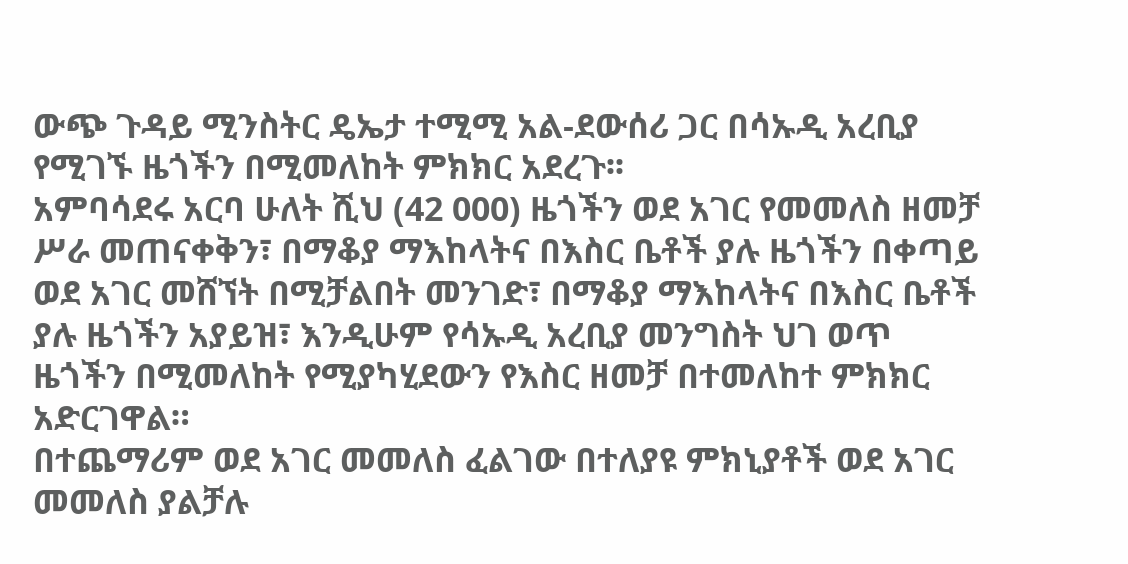ውጭ ጉዳይ ሚንስትር ዴኤታ ተሚሚ አል-ደውሰሪ ጋር በሳኡዲ አረቢያ የሚገኙ ዜጎችን በሚመለከት ምክክር አደረጉ፡፡
አምባሳደሩ አርባ ሁለት ሺህ (42 000) ዜጎችን ወደ አገር የመመለስ ዘመቻ ሥራ መጠናቀቅን፣ በማቆያ ማእከላትና በእስር ቤቶች ያሉ ዜጎችን በቀጣይ ወደ አገር መሸኘት በሚቻልበት መንገድ፣ በማቆያ ማእከላትና በእስር ቤቶች ያሉ ዜጎችን አያይዝ፣ እንዲሁም የሳኡዲ አረቢያ መንግስት ህገ ወጥ ዜጎችን በሚመለከት የሚያካሂደውን የእስር ዘመቻ በተመለከተ ምክክር አድርገዋል።
በተጨማሪም ወደ አገር መመለስ ፈልገው በተለያዩ ምክኒያቶች ወደ አገር መመለስ ያልቻሉ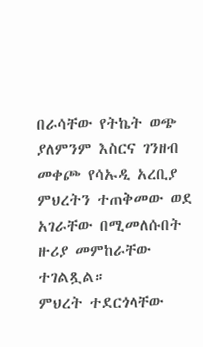በራሳቸው የትኬት ወጭ ያለምንም እስርና ገንዘብ መቀጮ የሳኡዲ አረቢያ ምህረትን ተጠቅመው ወደ አገራቸው በሚመለሱበት ዙሪያ መምከራቸው ተገልጿል።
ምህረት ተደርጎላቸው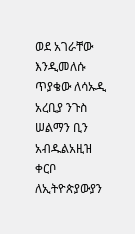ወደ አገራቸው እንዲመለሱ ጥያቄው ለሳኡዲ አረቢያ ንጉስ ሠልማን ቢን አብዱልአዚዝ ቀርቦ ለኢትዮጵያውያን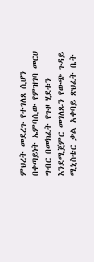ምህረት መደረጉ የተገለጸ ሲሆን በቀጣይነት ኤምባሲው የምዝገባ መርሀ ግብር በመክፈት የጉዞ ሂደቱን እንደሚጀምር መገለጹን የውጭ ጉዳይ ሚኒስቴር ቃል አቀባይ ጽህፈት ቤት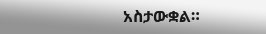አስታውቋል።